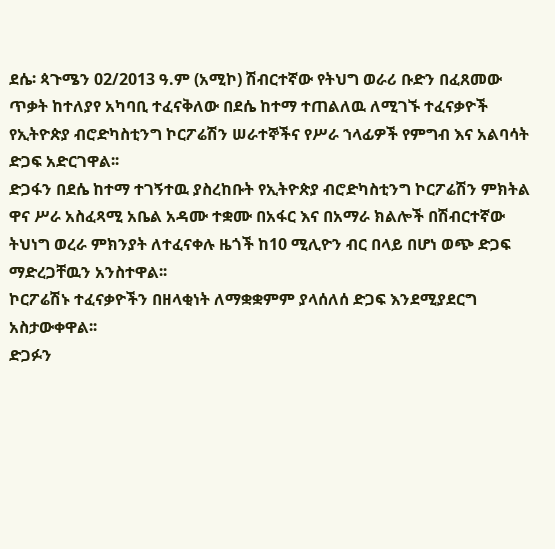ደሴ፡ ጳጉሜን 02/2013 ዓ.ም (አሚኮ) ሽብርተኛው የትህግ ወራሪ ቡድን በፈጸመው ጥቃት ከተለያየ አካባቢ ተፈናቅለው በደሴ ከተማ ተጠልለዉ ለሚገኙ ተፈናቃዮች የኢትዮጵያ ብሮድካስቲንግ ኮርፖሬሽን ሠራተኞችና የሥራ ኀላፊዎች የምግብ እና አልባሳት ድጋፍ አድርገዋል፡፡
ድጋፋን በደሴ ከተማ ተገኝተዉ ያስረከቡት የኢትዮጵያ ብሮድካስቲንግ ኮርፖሬሽን ምክትል ዋና ሥራ አስፈጻሚ አቤል አዳሙ ተቋሙ በአፋር እና በአማራ ክልሎች በሽብርተኛው ትህነግ ወረራ ምክንያት ለተፈናቀሉ ዜጎች ከ10 ሚሊዮን ብር በላይ በሆነ ወጭ ድጋፍ ማድረጋቸዉን አንስተዋል፡፡
ኮርፖሬሽኑ ተፈናቃዮችን በዘላቂነት ለማቋቋምም ያላሰለሰ ድጋፍ እንደሚያደርግ አስታውቀዋል፡፡
ድጋፉን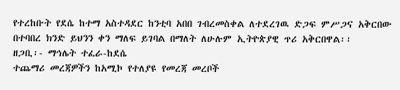የተረከቡት የደሴ ከተማ አስተዳደር ከንቲባ አበበ ገብረመስቀል ለተደረገዉ ድጋፍ ምሥጋና አቅርበው በተባበረ ክንድ ይህንን ቀን ማለፍ ይገባል በማለት ለሁሉም ኢትዮጵያዊ ጥሪ አቅርበዋል፡፡
ዘጋቢ፡- ማኅሌት ተፈራ-ከደሴ
ተጨማሪ መረጃዎችን ከአሚኮ የተለያዩ የመረጃ መረቦች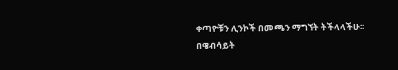ቀጣዮቹን ሊንኮች በመጫን ማግኘት ትችላላችሁ፡፡
በዌብሳይት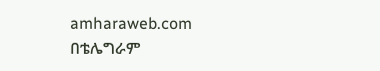amharaweb.com
በቴሌግራም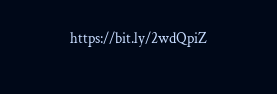https://bit.ly/2wdQpiZ